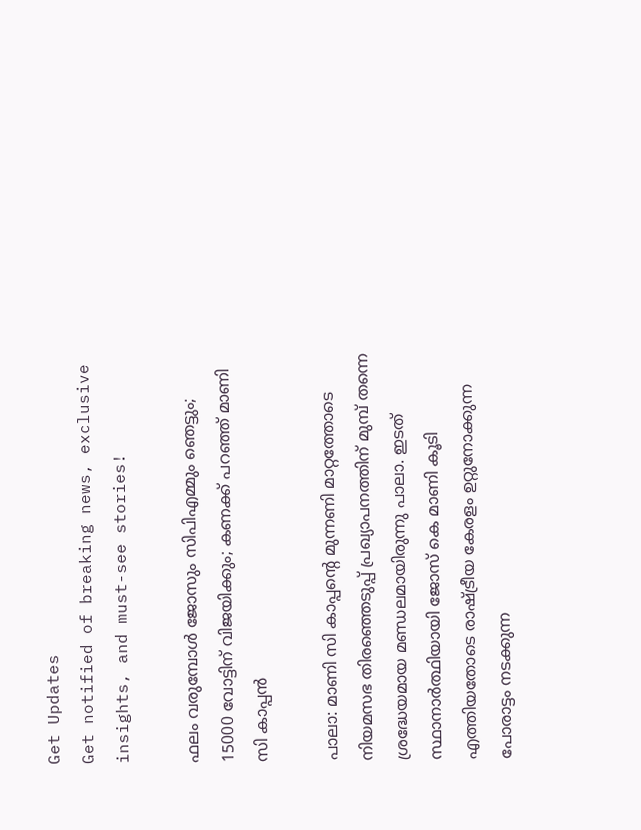Get Updates
Get notified of breaking news, exclusive insights, and must-see stories!

ഫലം വരുമ്പോള്‍ ജോസും സിപിഎമ്മും ഞെട്ടും; 15000 വോട്ടിന് വിജയിക്കും; കണക്ക് പറഞ്ഞ് മാണി സി കാപ്പന്‍

പാലാ: മാണി സി കാപ്പന്‍റെ മുന്നണി മാറ്റത്തോടെ നിയമസഭ തിരഞ്ഞെടുപ്പ് പ്രഖ്യാപനത്തിന് മുമ്പ് തന്നെ ശ്രദ്ധേയമായ മണ്ഡലമായിരുന്നു പാലാ. ഇടത് സ്ഥാനാര്‍ത്ഥിയായി ജോസ് കെ മാണി കൂടി എത്തിയതോടെ രാഷ്ട്രീയ കേരളം ഉറ്റുനോക്കുന്ന പോരാട്ടം നടക്കുന്ന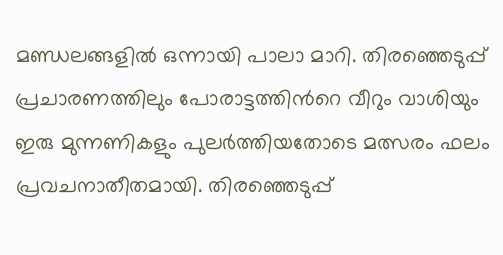മണ്ഡലങ്ങളില്‍ ഒന്നായി പാലാ മാറി. തിരഞ്ഞെടുപ്പ് പ്രചാരണത്തിലും പോരാട്ടത്തിന്‍റെ വീറും വാശിയും ഇരു മുന്നണികളും പുലര്‍ത്തിയതോടെ മത്സരം ഫലം പ്രവചനാതീതമായി. തിരഞ്ഞെടുപ്പ്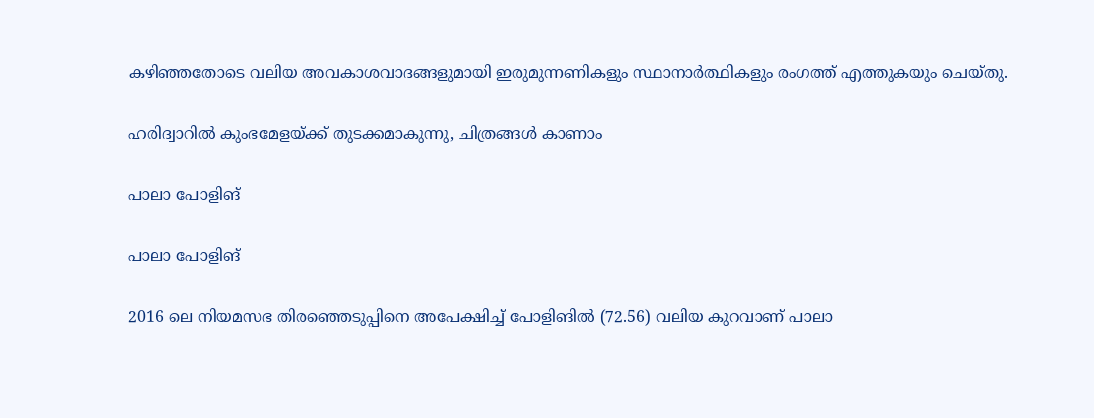കഴിഞ്ഞതോടെ വലിയ അവകാശവാദങ്ങളുമായി ഇരുമുന്നണികളും സ്ഥാനാര്‍ത്ഥികളും രംഗത്ത് എത്തുകയും ചെയ്തു.

ഹരിദ്വാറില്‍ കുംഭമേളയ്ക്ക് തുടക്കമാകുന്നു, ചിത്രങ്ങള്‍ കാണാം

പാലാ പോളിങ്

പാലാ പോളിങ്

2016 ലെ നിയമസഭ തിരഞ്ഞെടുപ്പിനെ അപേക്ഷിച്ച് പോളിങില്‍ (72.56) വലിയ കുറവാണ് പാലാ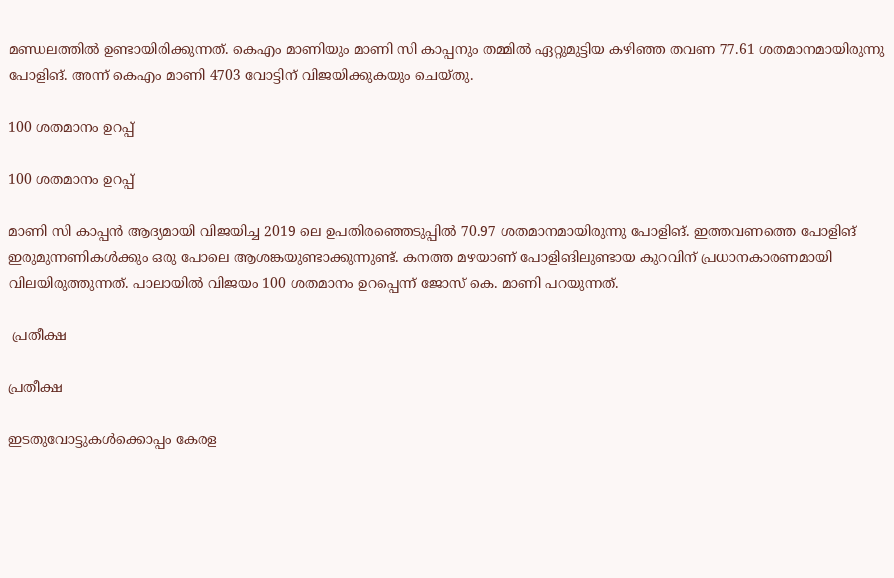മണ്ഡ‍ലത്തില്‍ ഉണ്ടായിരിക്കുന്നത്. കെഎം മാണിയും മാണി സി കാപ്പനും തമ്മില്‍ ഏറ്റുമുട്ടിയ കഴിഞ്ഞ തവണ 77.61 ശതമാനമായിരുന്നു പോളിങ്. അന്ന് കെഎം മാണി 4703 വോട്ടിന് വിജയിക്കുകയും ചെയ്തു.

100 ശതമാനം ഉറപ്പ്

100 ശതമാനം ഉറപ്പ്

മാണി സി കാപ്പന്‍ ആദ്യമായി വിജയിച്ച 2019 ലെ ഉപതിരഞ്ഞെടുപ്പില്‍ 70.97 ശതമാനമായിരുന്നു പോളിങ്. ഇത്തവണത്തെ പോളിങ് ഇരുമുന്നണികള്‍ക്കും ഒരു പോലെ ആശങ്കയുണ്ടാക്കുന്നുണ്ട്. കനത്ത മഴയാണ് പോളിങിലുണ്ടായ കുറവിന് പ്രധാനകാരണമായി വിലയിരുത്തുന്നത്. പാലായിൽ വിജയം 100 ശതമാനം ഉറപ്പെന്ന് ജോസ് കെ. മാണി പറയുന്നത്.

 പ്രതീക്ഷ

പ്രതീക്ഷ

ഇടതുവോട്ടുകള്‍ക്കൊപ്പം കേരള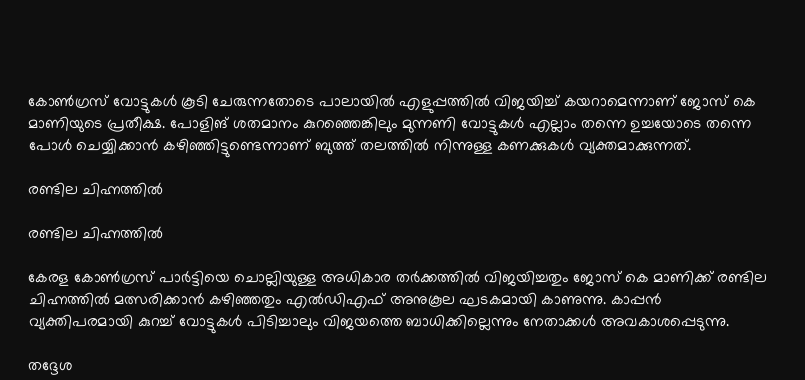കോണ്‍ഗ്രസ് വോട്ടുകള്‍ കൂടി ചേരുന്നതോടെ പാലായില്‍ എളുപ്പത്തില്‍ വിജയിച്ച് കയറാമെന്നാണ് ജോസ് കെ മാണിയുടെ പ്രതീക്ഷ. പോളിങ് ശതമാനം കുറഞ്ഞെങ്കിലും മുന്നണി വോട്ടുകള്‍ എല്ലാം തന്നെ ഉച്ചയോടെ തന്നെ പോള്‍ ചെയ്യിക്കാന്‍ കഴിഞ്ഞിട്ടുണ്ടെന്നാണ് ബുത്ത് തലത്തില്‍ നിന്നുള്ള കണക്കുകള്‍ വ്യക്തമാക്കുന്നത്.

രണ്ടില ചിഹ്നത്തില്‍

രണ്ടില ചിഹ്നത്തില്‍

കേരള കോണ്‍ഗ്രസ് പാര്‍ട്ടിയെ ചൊല്ലിയുള്ള അധികാര തര്‍ക്കത്തില്‍ വിജയിച്ചതും ജോസ് കെ മാണിക്ക് രണ്ടില ചിഹ്നത്തില്‍ മത്സരിക്കാന്‍ കഴിഞ്ഞതും എല്‍ഡിഎഫ് അനുകൂല ഘടകമായി കാണുന്നു. കാപ്പന്‍ വ്യക്തിപരമായി കുറച്ച് വോട്ടുകള്‍ പിടിച്ചാലും വിജയത്തെ ബാധിക്കില്ലെന്നും നേതാക്കള്‍ അവകാശപ്പെടുന്നു.

തദ്ദേശ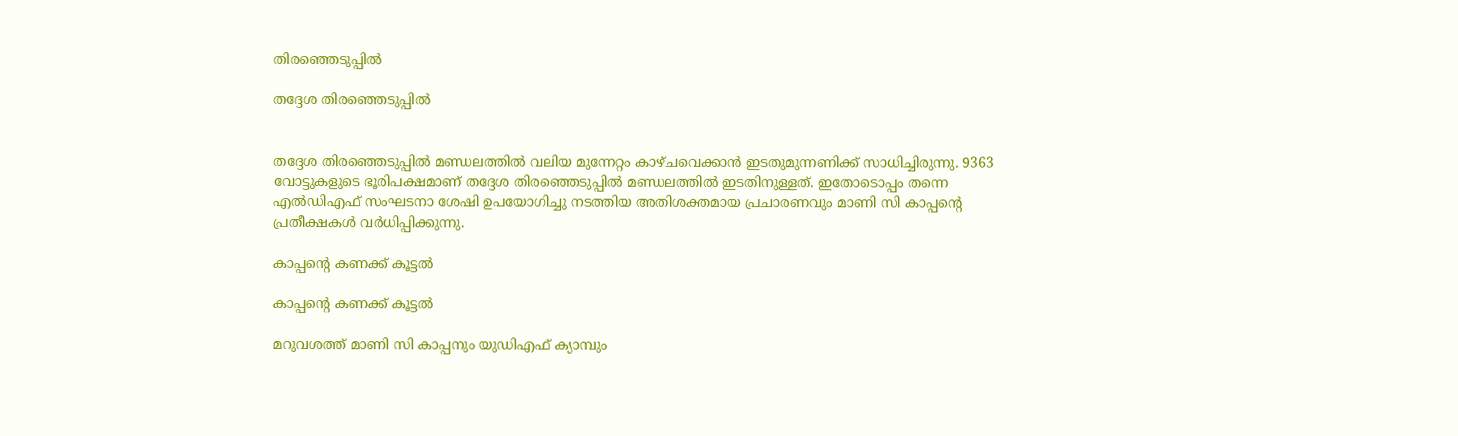തിരഞ്ഞെടുപ്പില്‍

തദ്ദേശ തിരഞ്ഞെടുപ്പില്‍


തദ്ദേശ തിരഞ്ഞെടുപ്പില്‍ മണ്ഡലത്തില്‍ വലിയ മുന്നേറ്റം കാഴ്ചവെക്കാന്‍ ഇടതുമുന്നണിക്ക് സാധിച്ചിരുന്നു. 9363 വോട്ടുകളുടെ ഭൂരിപക്ഷമാണ് തദ്ദേശ തിരഞ്ഞെടുപ്പില്‍ മണ്ഡലത്തില്‍ ഇടതിനുള്ളത്. ഇതോടൊപ്പം തന്നെ എൽഡിഎഫ് സംഘടനാ ശേഷി ഉപയോഗിച്ചു നടത്തിയ അതിശക്തമായ പ്രചാരണവും മാണി സി കാപ്പന്‍റെ പ്രതീക്ഷകള്‍ വര്‍ധിപ്പിക്കുന്നു.

കാപ്പന്‍റെ കണക്ക് കൂട്ടല്‍

കാപ്പന്‍റെ കണക്ക് കൂട്ടല്‍

മറുവശത്ത് മാണി സി കാപ്പനും യുഡിഎഫ് ക്യാമ്പും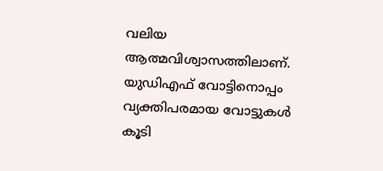വലിയ ആത്മവിശ്വാസത്തിലാണ്. യുഡിഎഫ് വോട്ടിനൊപ്പം വ്യക്തിപരമായ വോട്ടുകള്‍ കൂടി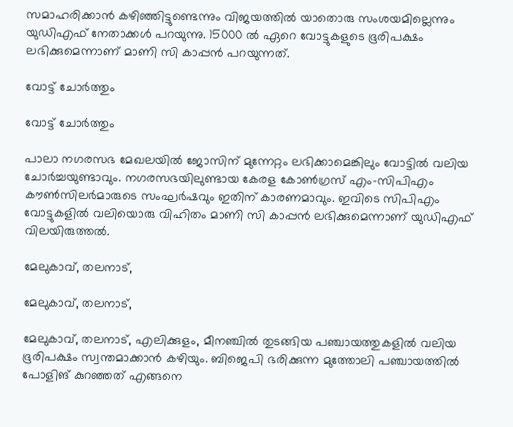സമാഹരിക്കാന്‍ കഴിഞ്ഞിട്ടുണ്ടെന്നും വിജയത്തില്‍ യാതൊരു സംശയമില്ലെന്നും യുഡിഎഫ് നേതാക്കള്‍ പറയുന്നു. 15000 ൽ ഏറെ വോട്ടുകളുടെ ഭൂരിപക്ഷം ലഭിക്കുമെന്നാണ് മാണി സി കാപ്പന്‍ പറയുന്നത്.

വോട്ട് ചോര്‍ത്തും

വോട്ട് ചോര്‍ത്തും

പാലാ നഗരസഭ മേഖലയില്‍ ജോസിന് മുന്നേറ്റം ലഭിക്കാമെങ്കിലും വോട്ടില്‍ വലിയ ചോര്‍ച്ചയുണ്ടാവും. നഗരസഭയിലുണ്ടായ കേരള കോണ്‍ഗ്രസ് എം-സിപിഎം കൗണ്‍സിലര്‍മാരുടെ സംഘര്‍ഷവും ഇതിന് കാരണമാവും. ഇവിടെ സിപിഎം വോട്ടുകളില്‍ വലിയൊരു വിഹിതം മാണി സി കാപ്പന്‍ ലഭിക്കുമെന്നാണ് യുഡിഎഫ് വിലയിരുത്തല്‍.

മേലുകാവ്, തലനാട്,

മേലുകാവ്, തലനാട്,

മേലുകാവ്, തലനാട്, എലിക്കുളം, മീനഞ്ചില്‍ തുടങ്ങിയ പഞ്ചായത്തുകളില്‍ വലിയ ഭൂരിപക്ഷം സ്വന്തമാക്കാന്‍ കഴിയും. ബിജെപി ഭരിക്കുന്ന മുത്തോലി പഞ്ചായത്തില്‍ പോളിങ് കുറഞ്ഞത് എങ്ങനെ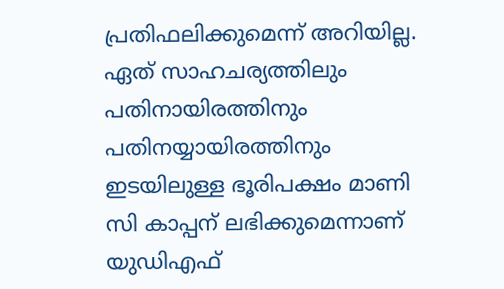പ്രതിഫലിക്കുമെന്ന് അറിയില്ല. ഏത് സാഹചര്യത്തിലും പതിനായിരത്തിനും പതിനയ്യായിരത്തിനും ഇടയിലുള്ള ഭൂരിപക്ഷം മാണി സി കാപ്പന് ലഭിക്കുമെന്നാണ് യുഡിഎഫ്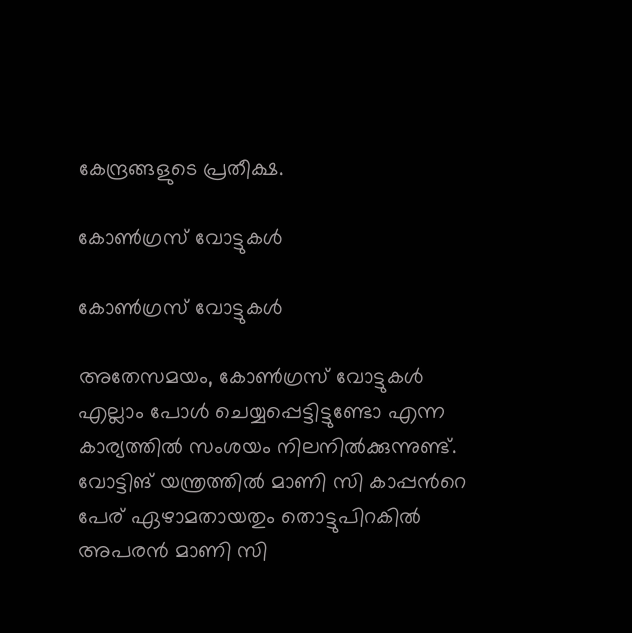കേന്ദ്രങ്ങളുടെ പ്രതീക്ഷ.

കോണ്‍ഗ്രസ് വോട്ടുകള്‍

കോണ്‍ഗ്രസ് വോട്ടുകള്‍

അതേസമയം, കോണ്‍ഗ്രസ് വോട്ടുകള്‍ എല്ലാം പോള്‍ ചെയ്യപ്പെട്ടിട്ടുണ്ടോ എന്ന കാര്യത്തില്‍ സംശയം നിലനില്‍ക്കുന്നുണ്ട്. വോട്ടിങ് യന്ത്രത്തില്‍ മാണി സി കാപ്പന്‍റെ പേര് ഏഴാമതായതും തൊട്ടുപിറകില്‍ അപരന്‍ മാണി സി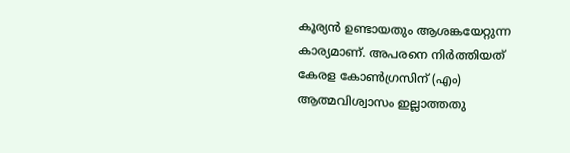കൂര്യന്‍ ഉണ്ടായതും ആശങ്കയേറ്റുന്ന കാര്യമാണ്. അപരനെ നിർത്തിയത് കേരള കോൺഗ്രസിന് (എം) ആത്മവിശ്വാസം ഇല്ലാത്തതു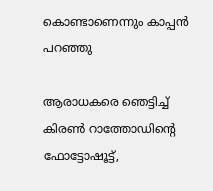കൊണ്ടാണെന്നും കാപ്പന്‍ പറഞ്ഞു

ആരാധകരെ ഞെട്ടിച്ച് കിരണ്‍ റാത്തോഡിന്റെ ഫോട്ടോഷൂട്ട്,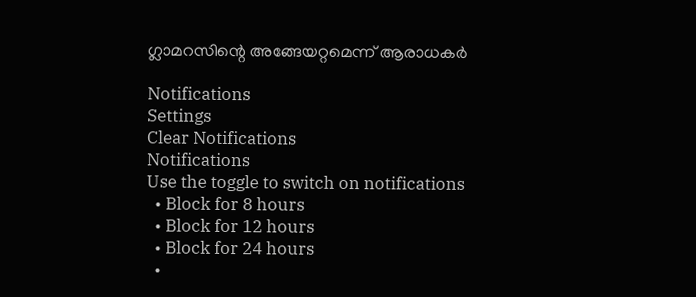ഗ്ലാമറസിന്റെ അങ്ങേയറ്റമെന്ന് ആരാധകര്‍

Notifications
Settings
Clear Notifications
Notifications
Use the toggle to switch on notifications
  • Block for 8 hours
  • Block for 12 hours
  • Block for 24 hours
  •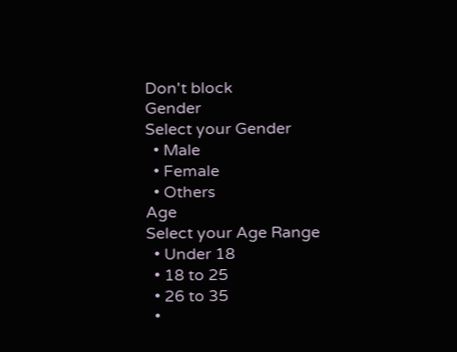Don't block
Gender
Select your Gender
  • Male
  • Female
  • Others
Age
Select your Age Range
  • Under 18
  • 18 to 25
  • 26 to 35
  •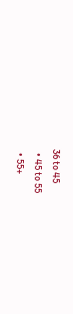36 to 45
  • 45 to 55
  • 55+